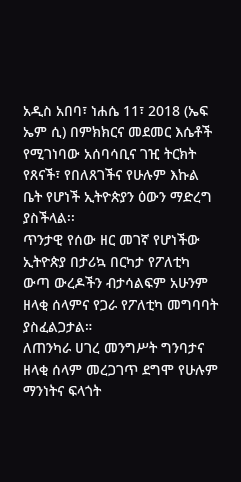አዲስ አበባ፣ ነሐሴ 11፣ 2018 (ኤፍ ኤም ሲ) በምክክርና መደመር እሴቶች የሚገነባው አሰባሳቢና ገዢ ትርክት የጸናች፣ የበለጸገችና የሁሉም እኩል ቤት የሆነች ኢትዮጵያን ዕውን ማድረግ ያስችላል፡፡
ጥንታዊ የሰው ዘር መገኛ የሆነችው ኢትዮጵያ በታሪኳ በርካታ የፖለቲካ ውጣ ውረዶችን ብታሳልፍም አሁንም ዘላቂ ሰላምና የጋራ የፖለቲካ መግባባት ያስፈልጋታል።
ለጠንካራ ሀገረ መንግሥት ግንባታና ዘላቂ ሰላም መረጋገጥ ደግሞ የሁሉም ማንነትና ፍላጎት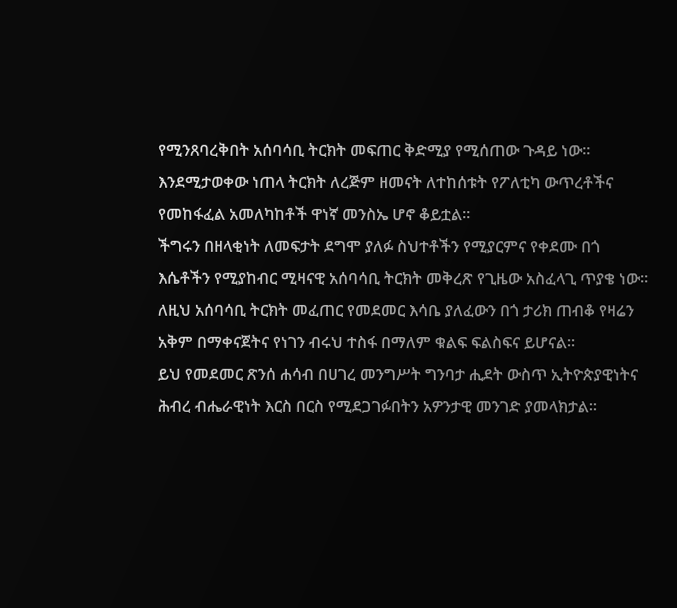የሚንጸባረቅበት አሰባሳቢ ትርክት መፍጠር ቅድሚያ የሚሰጠው ጉዳይ ነው፡፡
እንደሚታወቀው ነጠላ ትርክት ለረጅም ዘመናት ለተከሰቱት የፖለቲካ ውጥረቶችና የመከፋፈል አመለካከቶች ዋነኛ መንስኤ ሆኖ ቆይቷል።
ችግሩን በዘላቂነት ለመፍታት ደግሞ ያለፉ ስህተቶችን የሚያርምና የቀደሙ በጎ እሴቶችን የሚያከብር ሚዛናዊ አሰባሳቢ ትርክት መቅረጽ የጊዜው አስፈላጊ ጥያቄ ነው።
ለዚህ አሰባሳቢ ትርክት መፈጠር የመደመር እሳቤ ያለፈውን በጎ ታሪክ ጠብቆ የዛሬን አቅም በማቀናጀትና የነገን ብሩህ ተስፋ በማለም ቁልፍ ፍልስፍና ይሆናል።
ይህ የመደመር ጽንሰ ሐሳብ በሀገረ መንግሥት ግንባታ ሒደት ውስጥ ኢትዮጵያዊነትና ሕብረ ብሔራዊነት እርስ በርስ የሚደጋገፉበትን አዎንታዊ መንገድ ያመላክታል።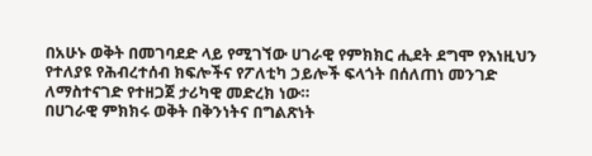በአሁኑ ወቅት በመገባደድ ላይ የሚገኘው ሀገራዊ የምክክር ሒደት ደግሞ የእነዚህን የተለያዩ የሕብረተሰብ ክፍሎችና የፖለቲካ ኃይሎች ፍላጎት በሰለጠነ መንገድ ለማስተናገድ የተዘጋጀ ታሪካዊ መድረክ ነው።
በሀገራዊ ምክክሩ ወቅት በቅንነትና በግልጽነት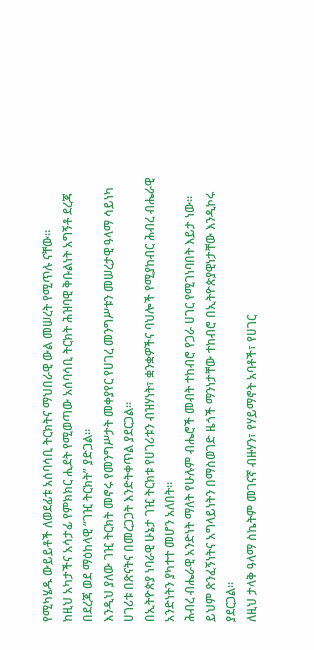የሚካሄዱ ውይይቶች ለወደፊቱ አሰባሳቢ ትርክትና ማህበራዊ ውል መሠረት የሚጥሉ ናቸው፡፡
ከዚህ አካታችና አሳታፊ የምክክር ሒደት የሚወጣው አሰባሳቢ ትርክት ሕዝባዊ ቅቡልነት አግኝቶ ደረጃ በደረጃ ወደ ማዕከላዊ “ገዢ ትርክት” ያድጋል።
እንዲህ ያለው ገዢ ትርክት መኖሩ የመንግሥታት መቀያየር የሀገረ መንግሥቱን መሠረታዊ ዓላማ ሳይነካ ሀገሪቱ በጽናትና በመረጋጋት እንድትቀጥል ያደርጋል።
በኢትዮጵያ ነባራዊ ሁኔታ ገዢ ትርክቱ የሀገሪቱን ብዝሃነት፣ ቋንቋዎችና ባህሎች የሚያከብር ሕብረ ብሔራዊ አንድነትን ያካተተ መሆን አለበት።
ሕብረ ብሔራዊ አንድነት ማለት የሁሉም ብሔሮች መብት ተከብሮ የጋራ ሀገር የሚገነባበት እይታ ነው፡፡ ይህም ጽንፈኝነትና አግላይነትን በማስወገድ ዜጎች ማንነታቸው ተከብሮ በኢትዮጵያዊነታቸው እንዲኮሩ ያደርጋል።
ለዚህ ታላቅ ዓላማ ስኬትም መገናኛ ብዙሃን፣ የሃይማኖት አባቶች፣ የሀገር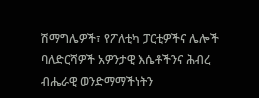ሽማግሌዎች፣ የፖለቲካ ፓርቲዎችና ሌሎች ባለድርሻዎች አዎንታዊ እሴቶችንና ሕብረ ብሔራዊ ወንድማማችነትን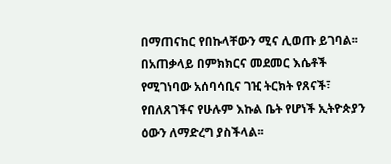በማጠናከር የበኩላቸውን ሚና ሊወጡ ይገባል፡፡
በአጠቃላይ በምክክርና መደመር እሴቶች የሚገነባው አሰባሳቢና ገዢ ትርክት የጸናች፣ የበለጸገችና የሁሉም እኩል ቤት የሆነች ኢትዮጵያን ዕውን ለማድረግ ያስችላል፡፡